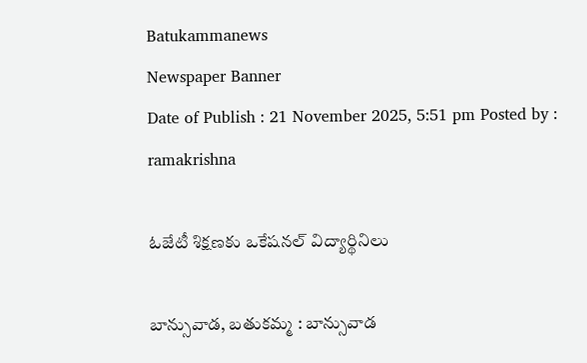Batukammanews
Newspaper Banner
Date of Publish : 21 November 2025, 5:51 pm Posted by : ramakrishna

ఓజేటీ శిక్షణకు ఒకేషనల్ విద్యార్థినిలు

బాన్సువాడ, బతుకమ్మ : బాన్సువాడ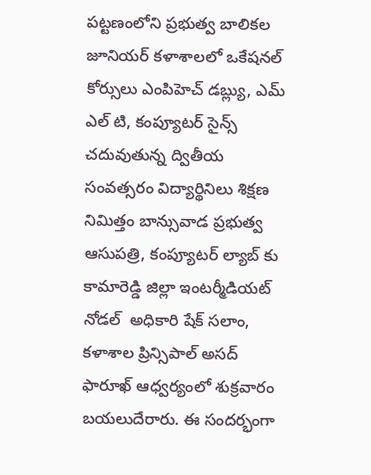పట్టణంలోని ప్రభుత్వ బాలికల జూనియర్ కళాశాలలో ఒకేషనల్ కోర్సులు ఎంపిహెచ్ డబ్ల్యు, ఎమ్ ఎల్ టి, కంప్యూటర్ సైన్స్ చదువుతున్న ద్వితీయ సంవత్సరం విద్యార్థినిలు శిక్షణ నిమిత్తం బాన్సువాడ ప్రభుత్వ ఆసుపత్రి, కంప్యూటర్ ల్యాబ్ కు కామారెడ్డి జిల్లా ఇంటర్మీడియట్ నోడల్  అధికారి షేక్ సలాం, కళాశాల ప్రిన్సిపాల్ అసద్ ఫారూఖ్ ఆధ్వర్యంలో శుక్రవారం బయలుదేరారు. ఈ సందర్భంగా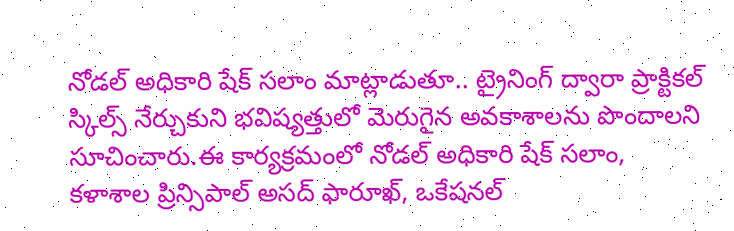నోడల్ అధికారి షేక్ సలాం మాట్లాడుతూ.. ట్రైనింగ్ ద్వారా ప్రాక్టికల్ స్కిల్స్ నేర్చుకుని భవిష్యత్తులో మెరుగైన అవకాశాలను పొందాలని సూచించారు.ఈ కార్యక్రమంలో నోడల్ అధికారి షేక్ సలాం, కళాశాల ప్రిన్సిపాల్ అసద్ ఫారూఖ్, ఒకేషనల్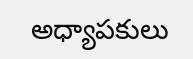అధ్యాపకులు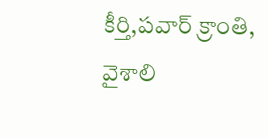కీర్తి,పవార్ క్రాంతి, వైశాలి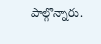పాల్గొన్నారు.